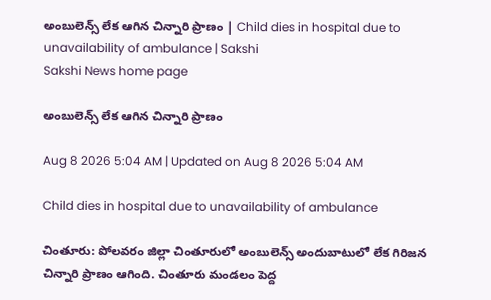అంబులెన్స్‌ లేక ఆగిన చిన్నారి ప్రాణం | Child dies in hospital due to unavailability of ambulance | Sakshi
Sakshi News home page

అంబులెన్స్‌ లేక ఆగిన చిన్నారి ప్రాణం

Aug 8 2026 5:04 AM | Updated on Aug 8 2026 5:04 AM

Child dies in hospital due to unavailability of ambulance

చింతూరు: పోలవరం జిల్లా చింతూరులో అంబులెన్స్‌ అందుబాటులో లేక గిరిజన చిన్నారి ప్రాణం ఆగింది. చింతూరు మండలం పెద్ద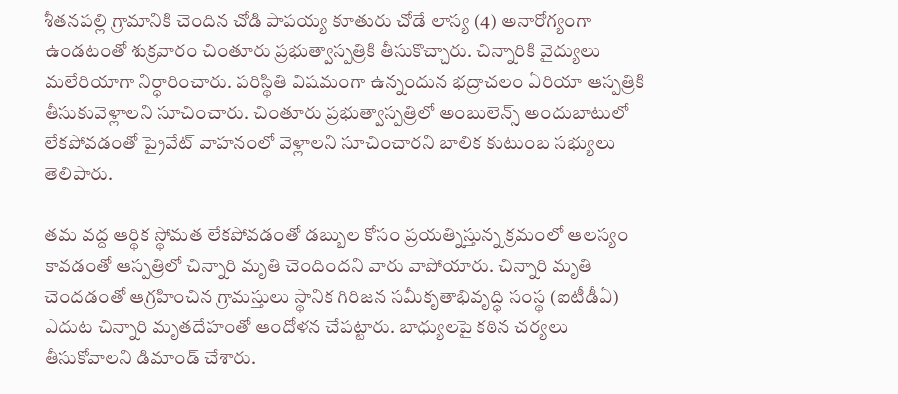శీతనపల్లి గ్రామానికి చెందిన చోడి పాపయ్య కూతురు చోడే లాస్య (4) అనారోగ్యంగా ఉండటంతో శుక్రవారం చింతూరు ప్రభుత్వాస్పత్రికి తీసుకొచ్చారు. చిన్నారికి వైద్యులు మలేరియాగా నిర్ధారించారు. పరిస్థితి విషమంగా ఉన్నందున భద్రాచలం ఏరియా ఆస్పత్రికి తీసుకువెళ్లాలని సూచించారు. చింతూరు ప్రభుత్వాస్పత్రిలో అంబులెన్స్‌ అందుబాటులో లేకపోవడంతో ప్రైవేట్‌ వాహనంలో వెళ్లాలని సూచించారని బాలిక కుటుంబ సభ్యులు తెలిపారు.

తమ వద్ద ఆర్థిక స్థోమత లేకపోవడంతో డబ్బుల కోసం ప్రయత్నిస్తున్న క్రమంలో ఆలస్యం కావడంతో ఆస్పత్రిలో చిన్నారి మృతి చెందిందని వారు వాపోయారు. చిన్నారి మృతి చెందడంతో ఆగ్రహించిన గ్రామస్తులు స్థానిక గిరిజన సమీకృతాభివృద్ధి సంస్థ (ఐటీడీఏ) ఎదుట చిన్నారి మృతదేహంతో ఆందోళన చేపట్టారు. బాధ్యులపై కఠిన చర్యలు తీసుకోవాలని డిమాండ్‌ చేశారు.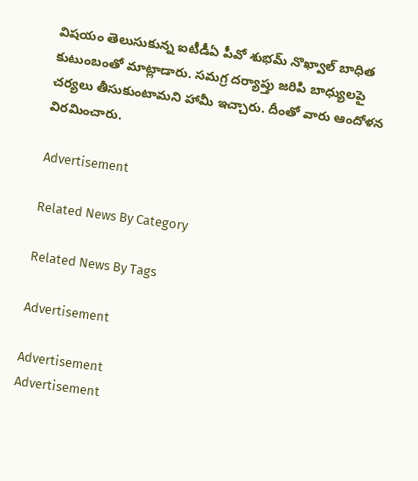విషయం తెలుసుకున్న ఐటీడీఏ పీవో శుభమ్‌ నొఖ్వాల్‌ బాధిత కుటుంబంతో మాట్లాడారు. సమగ్ర దర్యాప్తు జరిపి బాధ్యులపై చర్యలు తీసుకుంటామని హామీ ఇచ్చారు. దీంతో వారు ఆందోళన విరమించారు.

Advertisement

Related News By Category

Related News By Tags

Advertisement

Advertisement
Advertisement